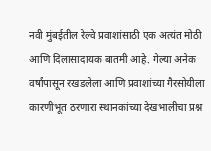नवी मुंबईतील रेल्वे प्रवाशांसाठी एक अत्यंत मोठी आणि दिलासादायक बातमी आहे. गेल्या अनेक वर्षांपासून रखडलेला आणि प्रवाशांच्या गैरसोयीला कारणीभूत ठरणारा स्थानकांच्या देखभालीचा प्रश्न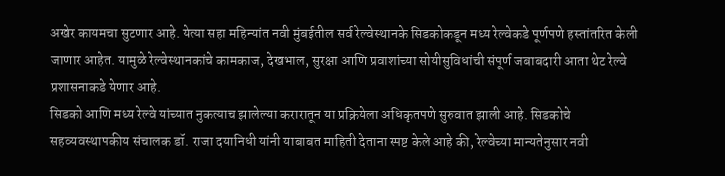अखेर कायमचा सुटणार आहे. येत्या सहा महिन्यांत नवी मुंबईतील सर्व रेल्वेस्थानके सिडकोकडून मध्य रेल्वेकडे पूर्णपणे हस्तांतरित केली जाणार आहेत. यामुळे रेल्वेस्थानकांचे कामकाज, देखभाल, सुरक्षा आणि प्रवाशांच्या सोयीसुविधांची संपूर्ण जबाबदारी आता थेट रेल्वे प्रशासनाकडे येणार आहे.
सिडको आणि मध्य रेल्वे यांच्यात नुकत्याच झालेल्या करारातून या प्रक्रियेला अधिकृतपणे सुरुवात झाली आहे. सिडकोचे सहव्यवस्थापकीय संचालक डॉ. राजा दयानिधी यांनी याबाबत माहिती देताना स्पष्ट केले आहे की, रेल्वेच्या मान्यतेनुसार नवी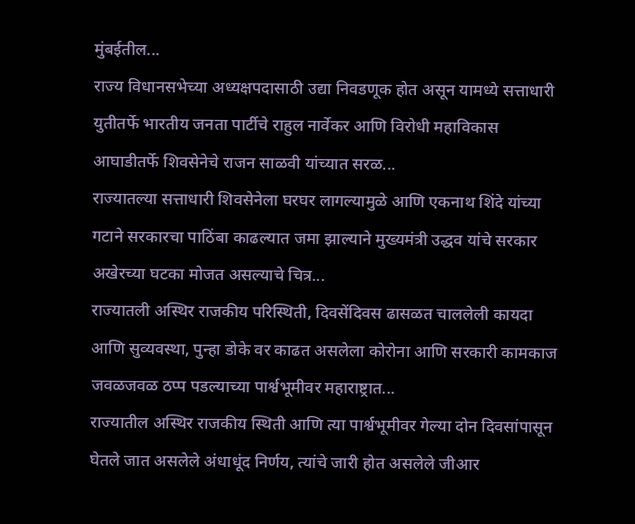मुंबईतील...
राज्य विधानसभेच्या अध्यक्षपदासाठी उद्या निवडणूक होत असून यामध्ये सत्ताधारी युतीतर्फे भारतीय जनता पार्टीचे राहुल नार्वेकर आणि विरोधी महाविकास आघाडीतर्फे शिवसेनेचे राजन साळवी यांच्यात सरळ...
राज्यातल्या सत्ताधारी शिवसेनेला घरघर लागल्यामुळे आणि एकनाथ शिंदे यांच्या गटाने सरकारचा पाठिंबा काढल्यात जमा झाल्याने मुख्यमंत्री उद्धव यांचे सरकार अखेरच्या घटका मोजत असल्याचे चित्र...
राज्यातली अस्थिर राजकीय परिस्थिती, दिवसेंदिवस ढासळत चाललेली कायदा आणि सुव्यवस्था, पुन्हा डोके वर काढत असलेला कोरोना आणि सरकारी कामकाज जवळजवळ ठप्प पडल्याच्या पार्श्वभूमीवर महाराष्ट्रात...
राज्यातील अस्थिर राजकीय स्थिती आणि त्या पार्श्वभूमीवर गेल्या दोन दिवसांपासून घेतले जात असलेले अंधाधूंद निर्णय, त्यांचे जारी होत असलेले जीआर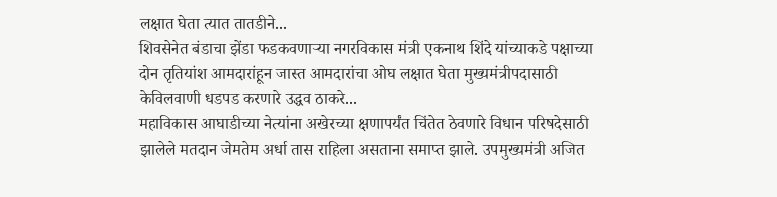लक्षात घेता त्यात तातडीने...
शिवसेनेत बंडाचा झेंडा फडकवणाऱ्या नगरविकास मंत्री एकनाथ शिंदे यांच्याकडे पक्षाच्या दोन तृतियांश आमदारांहून जास्त आमदारांचा ओघ लक्षात घेता मुख्यमंत्रीपदासाठी केविलवाणी धडपड करणारे उद्धव ठाकरे...
महाविकास आघाडीच्या नेत्यांना अखेरच्या क्षणापर्यंत चिंतेत ठेवणारे विधान परिषदेसाठी झालेले मतदान जेमतेम अर्धा तास राहिला असताना समाप्त झाले. उपमुख्यमंत्री अजित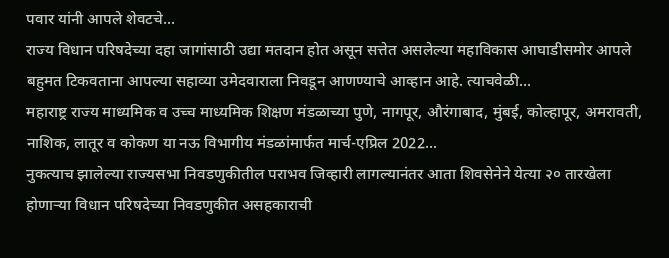पवार यांनी आपले शेवटचे...
राज्य विधान परिषदेच्या दहा जागांसाठी उद्या मतदान होत असून सत्तेत असलेल्या महाविकास आघाडीसमोर आपले बहुमत टिकवताना आपल्या सहाव्या उमेदवाराला निवडून आणण्याचे आव्हान आहे. त्याचवेळी...
महाराष्ट्र राज्य माध्यमिक व उच्च माध्यमिक शिक्षण मंडळाच्या पुणे, नागपूर, औरंगाबाद, मुंबई, कोल्हापूर, अमरावती, नाशिक, लातूर व कोकण या नऊ विभागीय मंडळांमार्फत मार्च-एप्रिल 2022...
नुकत्याच झालेल्या राज्यसभा निवडणुकीतील पराभव जिव्हारी लागल्यानंतर आता शिवसेनेने येत्या २० तारखेला होणाऱ्या विधान परिषदेच्या निवडणुकीत असहकाराची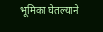भूमिका घेतल्याने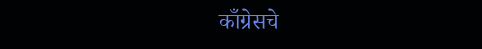काँग्रेसचे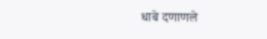धाबे दणाणले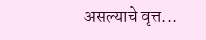असल्याचे वृत्त...